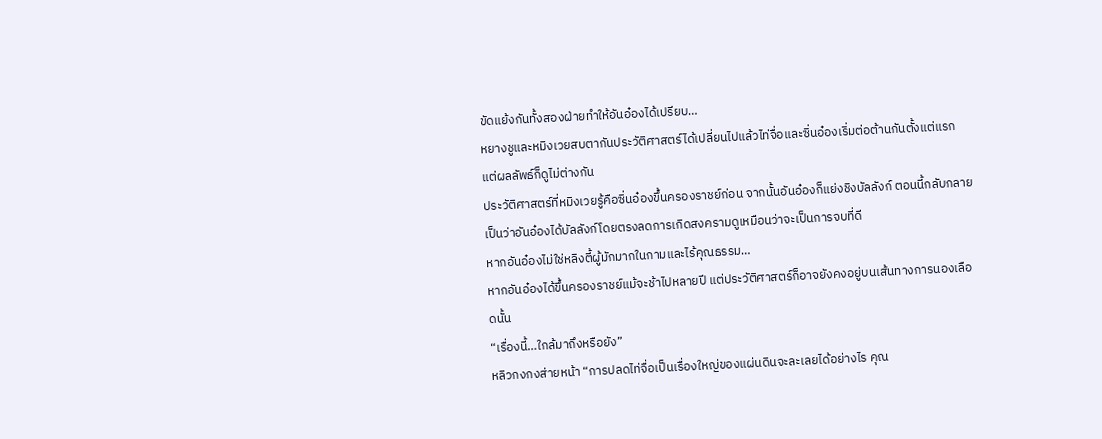ขัดแย้งกันทั้งสองฝ่ายทำให้อันอ๋องได้เปรียบ…
หยางชูและหมิงเวยสบตากันประวัติศาสตร์ได้เปลี่ยนไปแล้วไท่จื่อและซิ่นอ๋องเริ่มต่อต้านกันตั้งแต่แรก แต่ผลลัพธ์ก็ดูไม่ต่างกัน
ประวัติศาสตร์ที่หมิงเวยรู้คือซิ่นอ๋องขึ้นครองราชย์ก่อน จากนั้นอันอ๋องก็แย่งชิงบัลลังก์ ตอนนี้กลับกลายเป็นว่าอันอ๋องได้บัลลังก์โดยตรงลดการเกิดสงครามดูเหมือนว่าจะเป็นการจบที่ดี
หากอันอ๋องไม่ใช่หลิงตี้ผู้มักมากในกามและไร้คุณธรรม…
หากอันอ๋องได้ขึ้นครองราชย์แม้จะช้าไปหลายปี แต่ประวัติศาสตร์ก็อาจยังคงอยู่บนเส้นทางการนองเลือดนั้น
“เรื่องนี้…ใกล้มาถึงหรือยัง”
หลิวกงกงส่ายหน้า “การปลดไท่จื่อเป็นเรื่องใหญ่ของแผ่นดินจะละเลยได้อย่างไร คุณ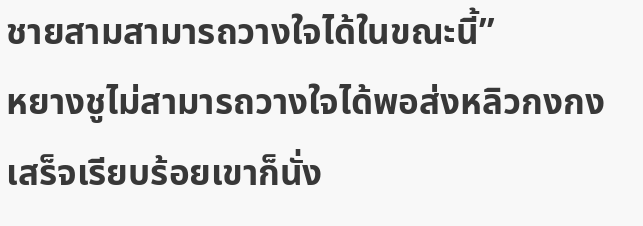ชายสามสามารถวางใจได้ในขณะนี้”
หยางชูไม่สามารถวางใจได้พอส่งหลิวกงกงเสร็จเรียบร้อยเขาก็นั่ง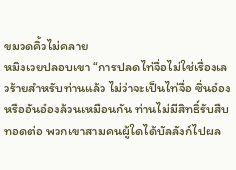ขมวดคิ้วไม่คลาย
หมิงเวยปลอบเขา “การปลดไท่จื่อไม่ใช่เรื่องเลวร้ายสำหรับท่านแล้ว ไม่ว่าจะเป็นไท่จื่อ ซิ่นอ๋อง หรืออันอ๋องล้วนเหมือนกัน ท่านไม่มีสิทธิ์รับสืบทอดต่อ พวกเขาสามคนผู้ใดได้บัลลังก์ไปผล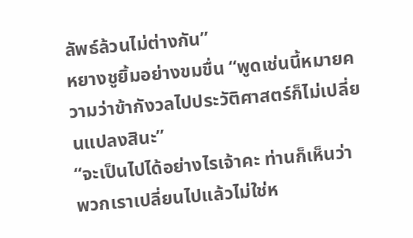ลัพธ์ล้วนไม่ต่างกัน”
หยางชูยิ้มอย่างขมขื่น “พูดเช่นนี้หมายความว่าข้ากังวลไปประวัติศาสตร์ก็ไม่เปลี่ยนแปลงสินะ”
“จะเป็นไปได้อย่างไรเจ้าคะ ท่านก็เห็นว่าพวกเราเปลี่ยนไปแล้วไม่ใช่ห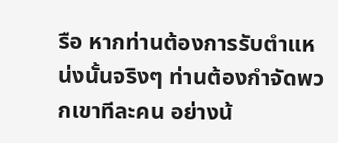รือ หากท่านต้องการรับตำแหน่งนั้นจริงๆ ท่านต้องกำจัดพวกเขาทีละคน อย่างน้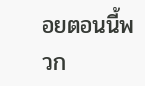อยตอนนี้พวก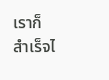เราก็สำเร็จไ